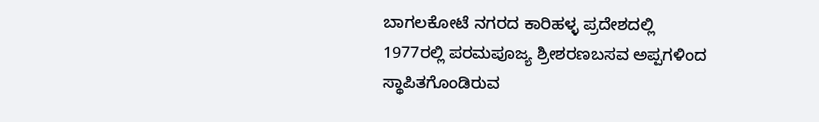ಬಾಗಲಕೋಟೆ ನಗರದ ಕಾರಿಹಳ್ಳ ಪ್ರದೇಶದಲ್ಲಿ 1977ರಲ್ಲಿ ಪರಮಪೂಜ್ಯ ಶ್ರೀಶರಣಬಸವ ಅಪ್ಪಗಳಿಂದ ಸ್ಥಾಪಿತಗೊಂಡಿರುವ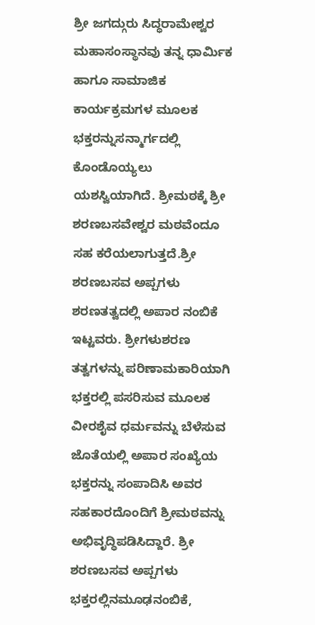ಶ್ರೀ ಜಗದ್ಗುರು ಸಿದ್ಧರಾಮೇಶ್ವರ ಮಹಾಸಂಸ್ಥಾನವು ತನ್ನ ಧಾರ್ಮಿಕ ಹಾಗೂ ಸಾಮಾಜಿಕ ಕಾರ್ಯಕ್ರಮಗಳ ಮೂಲಕ ಭಕ್ತರನ್ನುಸನ್ಮಾರ್ಗದಲ್ಲಿ ಕೊಂಡೊಯ್ಯಲು ಯಶಸ್ವಿಯಾಗಿದೆ. ಶ್ರೀಮಠಕ್ಕೆ ಶ್ರೀ ಶರಣಬಸವೇಶ್ವರ ಮಠವೆಂದೂ ಸಹ ಕರೆಯಲಾಗುತ್ತದೆ.ಶ್ರೀ ಶರಣಬಸವ ಅಪ್ಪಗಳು ಶರಣತತ್ವದಲ್ಲಿ ಅಪಾರ ನಂಬಿಕೆ ಇಟ್ಟವರು. ಶ್ರೀಗಳುಶರಣ ತತ್ವಗಳನ್ನು ಪರಿಣಾಮಕಾರಿಯಾಗಿ ಭಕ್ತರಲ್ಲಿ ಪಸರಿಸುವ ಮೂಲಕ ವೀರಶೈವ ಧರ್ಮವನ್ನು ಬೆಳೆಸುವ ಜೊತೆಯಲ್ಲಿ ಅಪಾರ ಸಂಖ್ಯೆಯ ಭಕ್ತರನ್ನು ಸಂಪಾದಿಸಿ ಅವರ ಸಹಕಾರದೊಂದಿಗೆ ಶ್ರೀಮಠವನ್ನು ಅಭಿವೃದ್ಧಿಪಡಿಸಿದ್ದಾರೆ. ಶ್ರೀ ಶರಣಬಸವ ಅಪ್ಪಗಳು ಭಕ್ತರಲ್ಲಿನಮೂಢನಂಬಿಕೆ,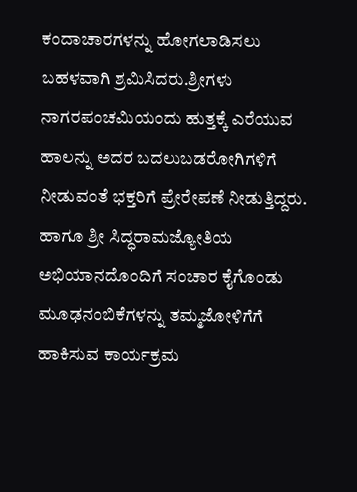ಕಂದಾಚಾರಗಳನ್ನು ಹೋಗಲಾಡಿಸಲು ಬಹಳವಾಗಿ ಶ್ರಮಿಸಿದರು.ಶ್ರೀಗಳು ನಾಗರಪಂಚಮಿಯಂದು ಹುತ್ತಕ್ಕೆ ಎರೆಯುವ ಹಾಲನ್ನು ಅದರ ಬದಲುಬಡರೋಗಿಗಳಿಗೆ ನೀಡುವಂತೆ ಭಕ್ತರಿಗೆ ಪ್ರೇರೇಪಣೆ ನೀಡುತ್ತಿದ್ದರು. ಹಾಗೂ ಶ್ರೀ ಸಿದ್ಧರಾಮಜ್ಯೋತಿಯ ಅಭಿಯಾನದೊಂದಿಗೆ ಸಂಚಾರ ಕೈಗೊಂಡು ಮೂಢನಂಬಿಕೆಗಳನ್ನು ತಮ್ಮಜೋಳಿಗೆಗೆ ಹಾಕಿಸುವ ಕಾರ್ಯಕ್ರಮ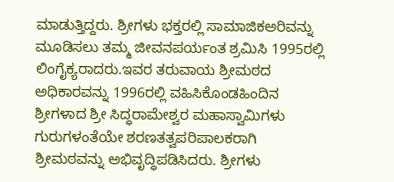ಮಾಡುತ್ತಿದ್ದರು. ಶ್ರೀಗಳು ಭಕ್ತರಲ್ಲಿ ಸಾಮಾಜಿಕಅರಿವನ್ನು ಮೂಡಿಸಲು ತಮ್ಮ ಜೀವನಪರ್ಯಂತ ಶ್ರಮಿಸಿ 1995ರಲ್ಲಿ ಲಿಂಗೈಕ್ಯರಾದರು.ಇವರ ತರುವಾಯ ಶ್ರೀಮಠದ ಅಧಿಕಾರವನ್ನು 1996ರಲ್ಲಿ ವಹಿಸಿಕೊಂಡಹಿಂದಿನ ಶ್ರೀಗಳಾದ ಶ್ರೀ ಸಿದ್ಧರಾಮೇಶ್ವರ ಮಹಾಸ್ವಾಮಿಗಳು ಗುರುಗಳಂತೆಯೇ ಶರಣತತ್ವಪರಿಪಾಲಕರಾಗಿ ಶ್ರೀಮಠವನ್ನು ಅಭಿವೃದ್ಧಿಪಡಿಸಿದರು. ಶ್ರೀಗಳು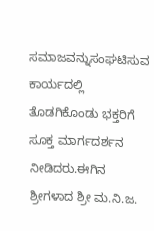ಸಮಾಜವನ್ನುಸಂಘಟಿಸುವ ಕಾರ್ಯದಲ್ಲಿ ತೊಡಗಿಕೊಂಡು ಭಕ್ತರಿಗೆ ಸೂಕ್ತ ಮಾರ್ಗದರ್ಶನ ನೀಡಿದರು.ಈಗಿನ ಶ್ರೀಗಳಾದ ಶ್ರೀ ಮ.ನಿ.ಜ.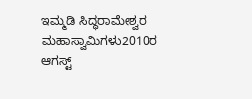ಇಮ್ಮಡಿ ಸಿದ್ಧರಾಮೇಶ್ವರ ಮಹಾಸ್ವಾಮಿಗಳು2010ರ ಆಗಸ್ಟ್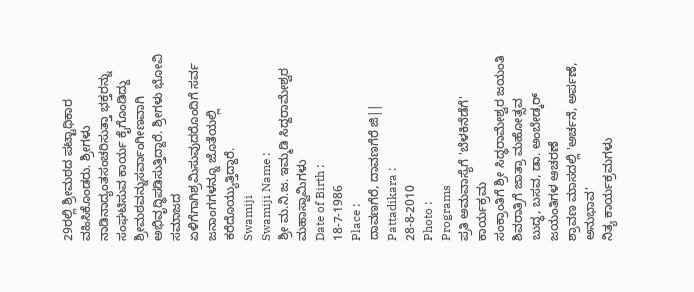29ರಲ್ಲಿ ಶ್ರೀಮಠದ ಪಟ್ಟಾಧಿಕಾರ ವಹಿಸಿಕೊಂಡರು. ಶ್ರೀಗಳು ನಾಡಿನಾದ್ಯಂತಸಂಚರಿಸುತ್ತಾ ಭಕ್ತರನ್ನು ಸಂಘಟಿಸುವ ಕಾರ್ಯ ಕೈಗೊಂಡಿದ್ದು ಶ್ರೀಮಠವನ್ನುಸರ್ವಾಂಗೀಣವಾಗಿ ಅಭಿವೃದ್ಧಿಪಡಿಸುತ್ತಿದ್ದಾರೆ. ಶ್ರೀಗಳು ಭೋವಿ ಸಮಾಜದ ಏಳಿಗೆಗಾಗಿಶ್ರಮಿಸುವುದರೊಂದಿಗೆ ಸರ್ವ ಜನಾಂಗಗಳನ್ನೂ ಜೊತೆಯಲ್ಲಿ ಕರೆದೊಯ್ಯುತ್ತಿದ್ದಾರೆ.
Swamiji
Swamiji Name :
ಶ್ರೀ ಮ.ನಿ.ಜ. ಇಮ್ಮಡಿ ಸಿದ್ದರಾಮೇಶ್ವರ ಮಹಾಸ್ವಾಮಿಗಳು
Date of Birth :
18-7-1986
Place :
ದಾವಣಗೆರೆ, ದಾವಣಗೆರೆ ಜಿ||
Pattadikara :
28-8-2010
Photo :
Programs
ಪ್ರತಿ ಅಮವಾಸ್ಯೆಗೆ 'ಬೆಳಕಿನೆಡೆಗೆ' ಕಾರ್ಯಕ್ರಮ
ಸಂಕ್ರಾಂತಿಗೆ ಶ್ರೀ ಸಿದ್ಧರಾಮೇಶ್ವರ ಜಯಂತಿ
ಶಿವರಾತ್ರಿಗೆ ಜಾತ್ರಾ ಮಹೋತ್ಸವ
ಬುದ್ಧ, ಬಸವ, ಡಾ. ಅಂಬೇಡ್ಕರ್ ಜಯಂತಿಗಳ ಆಚರಣೆ
ಶ್ರಾವಣ ಮಾಸದಲ್ಲಿ 'ಅರ್ಚನೆ, ಅರ್ಪಣೆ, ಅನುಭಾವ'
ನಿತ್ಯ ಕಾರ್ಯಕ್ರಮಗಳು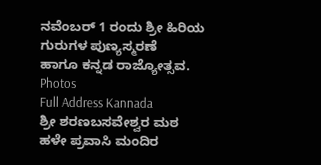ನವೆಂಬರ್ 1 ರಂದು ಶ್ರೀ ಹಿರಿಯ ಗುರುಗಳ ಪುಣ್ಯಸ್ಮರಣೆ
ಹಾಗೂ ಕನ್ನಡ ರಾಜ್ಯೋತ್ಸವ.
Photos
Full Address Kannada
ಶ್ರೀ ಶರಣಬಸವೇಶ್ವರ ಮಠ
ಹಳೇ ಪ್ರವಾಸಿ ಮಂದಿರ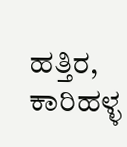ಹತ್ತಿರ, ಕಾರಿಹಳ್ಳ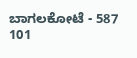ಬಾಗಲಕೋಟೆ - 587 101